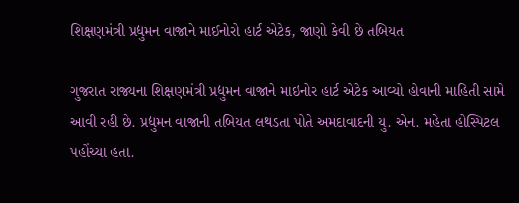શિક્ષણમંત્રી પ્રદ્યુમન વાજાને માઈનોરો હાર્ટ એટેક, જાણો કેવી છે તબિયત

ગુજરાત રાજ્યના શિક્ષણમંત્રી પ્રદ્યુમન વાજાને માઇનોર હાર્ટ એટેક આવ્યો હોવાની માહિતી સામે આવી રહી છે. પ્રદ્યુમન વાજાની તબિયત લથડતા પોતે અમદાવાદની યુ. એન. મહેતા હોસ્પિટલ પહોંચ્યા હતા.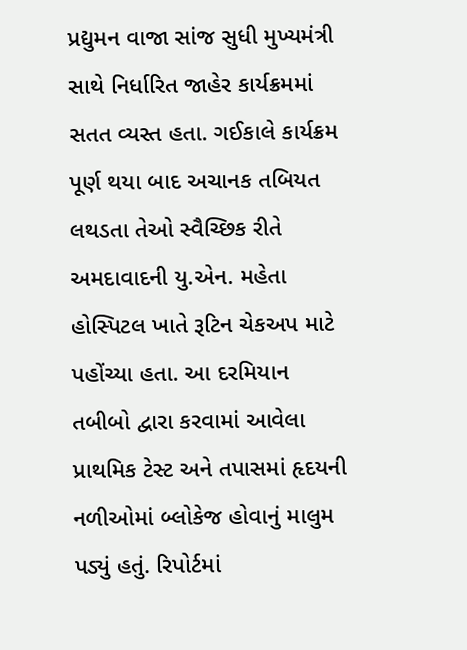પ્રદ્યુમન વાજા સાંજ સુધી મુખ્યમંત્રી સાથે નિર્ધારિત જાહેર કાર્યક્રમમાં સતત વ્યસ્ત હતા. ગઈકાલે કાર્યક્રમ પૂર્ણ થયા બાદ અચાનક તબિયત લથડતા તેઓ સ્વૈચ્છિક રીતે અમદાવાદની યુ.એન. મહેતા હોસ્પિટલ ખાતે રૂટિન ચેકઅપ માટે પહોંચ્યા હતા. આ દરમિયાન તબીબો દ્વારા કરવામાં આવેલા પ્રાથમિક ટેસ્ટ અને તપાસમાં હૃદયની નળીઓમાં બ્લોકેજ હોવાનું માલુમ પડ્યું હતું. રિપોર્ટમાં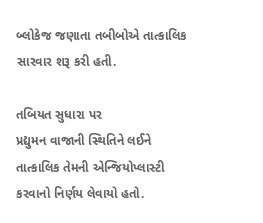બ્લોકેજ જણાતા તબીબોએ તાત્કાલિક સારવાર શરૂ કરી હતી.

તબિયત સુધારા પર
પ્રદ્યુમન વાજાની સ્થિતિને લઈને તાત્કાલિક તેમની એન્જિયોપ્લાસ્ટી કરવાનો નિર્ણય લેવાયો હતો.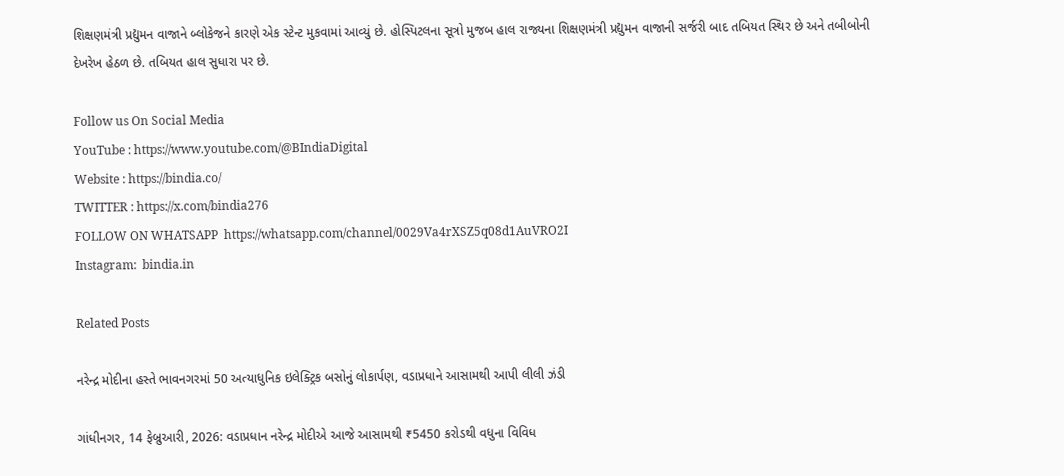શિક્ષણમંત્રી પ્રદ્યુમન વાજાને બ્લોકેજને કારણે એક સ્ટેન્ટ મુકવામાં આવ્યું છે. હોસ્પિટલના સૂત્રો મુજબ હાલ રાજ્યના શિક્ષણમંત્રી પ્રદ્યુમન વાજાની સર્જરી બાદ તબિયત સ્થિર છે અને તબીબોની દેખરેખ હેઠળ છે. તબિયત હાલ સુધારા પર છે.

Follow us On Social Media
YouTube : https://www.youtube.com/@BIndiaDigital
Website : https://bindia.co/
TWITTER : https://x.com/bindia276
FOLLOW ON WHATSAPP  https://whatsapp.com/channel/0029Va4rXSZ5q08d1AuVRO2I
Instagram:  bindia.in

Related Posts

નરેન્દ્ર મોદીના હસ્તે ભાવનગરમાં 50 અત્યાધુનિક ઇલેક્ટ્રિક બસોનું લોકાર્પણ, વડાપ્રધાને આસામથી આપી લીલી ઝંડી

ગાંધીનગર, 14 ફેબ્રુઆરી, 2026: વડાપ્રધાન નરેન્દ્ર મોદીએ આજે આસામથી ₹5450 કરોડથી વધુના વિવિધ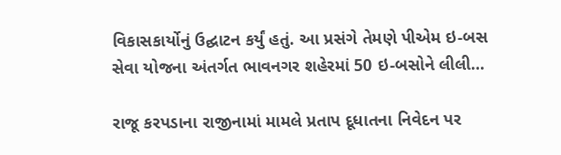વિકાસકાર્યોનું ઉદ્ઘાટન કર્યું હતું. આ પ્રસંગે તેમણે પીએમ ઇ-બસ સેવા યોજના અંતર્ગત ભાવનગર શહેરમાં 50 ઇ-બસોને લીલી…

રાજૂ કરપડાના રાજીનામાં મામલે પ્રતાપ દૂધાતના નિવેદન પર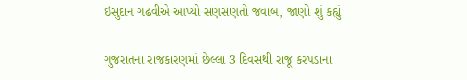ઇસુદાન ગઢવીએ આપ્યો સણસણતો જવાબ, જાણો શું કહ્યું

ગુજરાતના રાજકારણમાં છેલ્લા 3 દિવસથી રાજૂ કરપડાના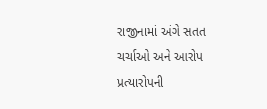રાજીનામાં અંગે સતત ચર્ચાઓ અને આરોપ પ્રત્યારોપની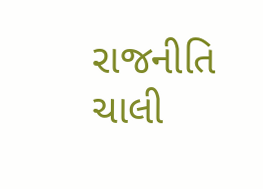રાજનીતિ ચાલી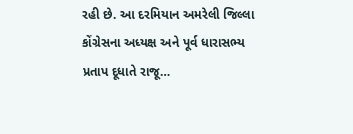રહી છે. આ દરમિયાન અમરેલી જિલ્લા કોંગ્રેસના અધ્યક્ષ અને પૂર્વ ધારાસભ્ય પ્રતાપ દૂધાતે રાજૂ…